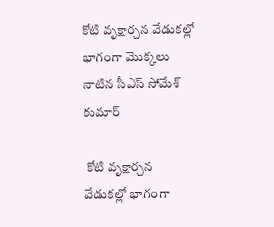కోటి వృక్షార్చన వేడుకల్లో భాగంగా మొక్కలు నాటిన సీఎస్ సోమేశ్ కుమార్

 కోటి వృక్షార్చన వేడుకల్లో భాగంగా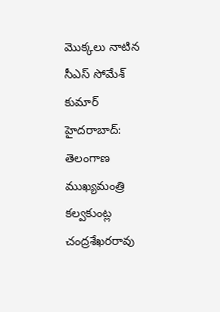మొక్కలు నాటిన సీఎస్ సోమేశ్ కుమార్
హైదరాబాద్: తెలంగాణ ముఖ్యమంత్రి కల్వకుంట్ల చంద్రశేఖరరావు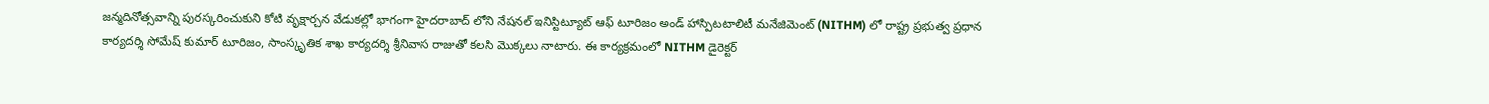జన్మదినోత్సవాన్ని పురస్కరించుకుని కోటి వృక్షార్చన వేడుకల్లో భాగంగా హైదరాబాద్ లోని నేషనల్ ఇనిస్టిట్యూట్ ఆఫ్ టూరిజం అండ్ హాస్పిటటాలిటీ మనేజిమెంట్ (NITHM) లో రాష్ట్ర ప్రభుత్వ ప్రధాన కార్యదర్శి సోమేష్ కుమార్ టూరిజం, సాంస్కృతిక శాఖ కార్యదర్శి శ్రీనివాస రాజుతో కలసి మొక్కలు నాటారు. ఈ కార్యక్రమంలో NITHM డైరెక్టర్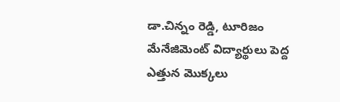డా.చిన్నం రెడ్డి, టూరిజం మేనేజిమెంట్ విద్యార్థులు పెద్ద ఎత్తున మొక్కలు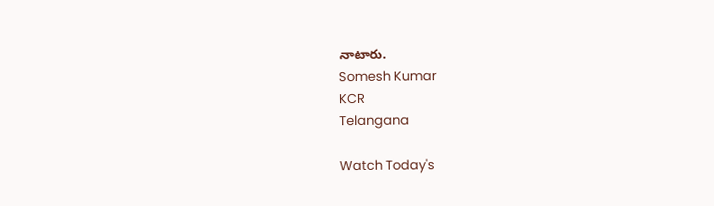నాటారు.
Somesh Kumar
KCR
Telangana

Watch Today's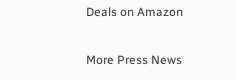Deals on Amazon

More Press News